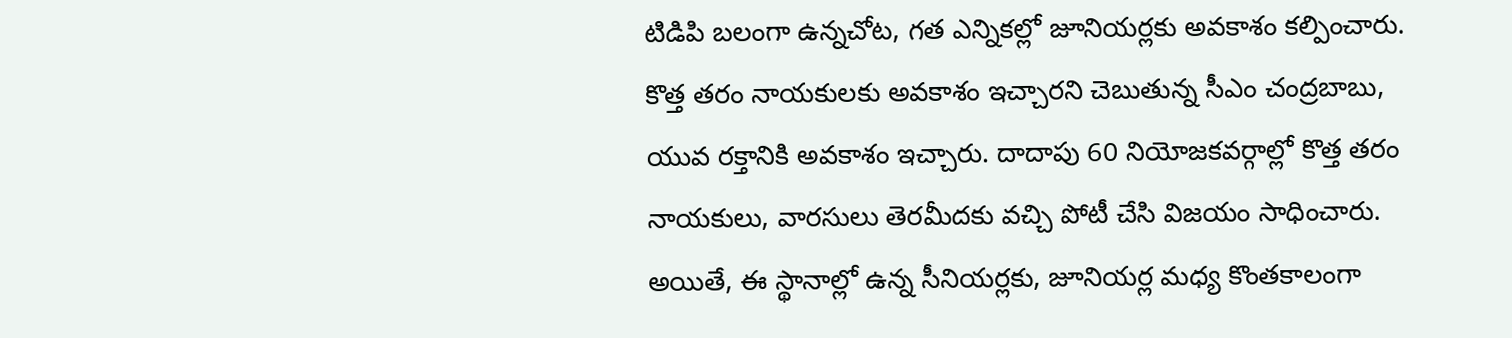టిడిపి బలంగా ఉన్నచోట, గత ఎన్నికల్లో జూనియర్లకు అవకాశం కల్పించారు. కొత్త తరం నాయకులకు అవకాశం ఇచ్చారని చెబుతున్న సీఎం చంద్రబాబు, యువ రక్తానికి అవకాశం ఇచ్చారు. దాదాపు 60 నియోజకవర్గాల్లో కొత్త తరం నాయకులు, వారసులు తెరమీదకు వచ్చి పోటీ చేసి విజయం సాధించారు.
అయితే, ఈ స్థానాల్లో ఉన్న సీనియర్లకు, జూనియర్ల మధ్య కొంతకాలంగా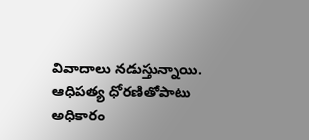వివాదాలు నడుస్తున్నాయి. ఆధిపత్య ధోరణితోపాటు అధికారం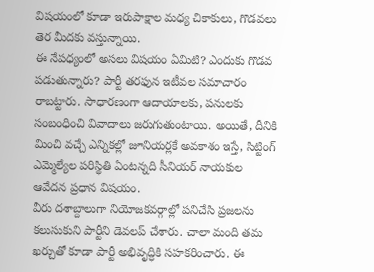విషయంలో కూడా ఇరుపాక్షాల మధ్య చికాకులు, గొడవలు తెర మీదకు వస్తున్నాయి.
ఈ నేపధ్యంలో అసలు విషయం ఏమిటి? ఎందుకు గొడవ పడుతున్నారు? పార్టీ తరఫున ఇటీవల సమాచారం రాబట్టారు. సాధారణంగా ఆదాయాలకు, పనులకు సంబంధించి వివాదాలు జరుగుతుంటాయి. అయితే, దీనికి మించి వచ్చే ఎన్నికల్లో జూనియర్లకే అవకాశం ఇస్తే, సిట్టింగ్ ఎమ్మెల్యేల పరిస్థితి ఏంటన్నది సీనియర్ నాయకుల ఆవేదన ప్రధాన విషయం.
వీరు దశాబ్దాలుగా నియోజకవర్గాల్లో పనిచేసి ప్రజలను కలుసుకుని పార్టీని డెవలప్ చేశారు. చాలా మంది తమ ఖర్చుతో కూడా పార్టీ అభివృద్ధికి సహకరించారు. ఈ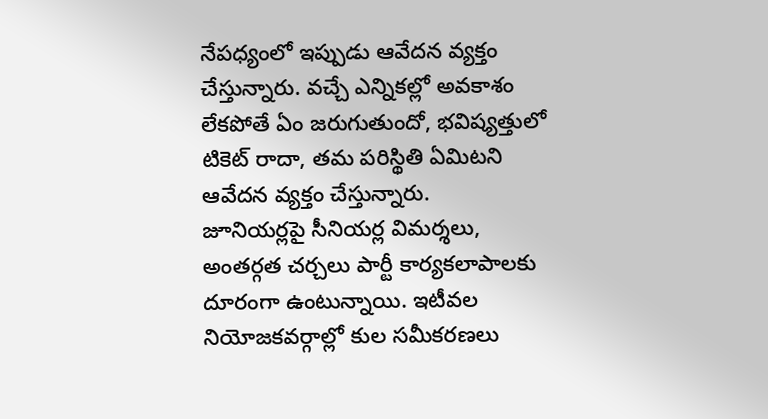నేపధ్యంలో ఇప్పుడు ఆవేదన వ్యక్తం చేస్తున్నారు. వచ్చే ఎన్నికల్లో అవకాశం లేకపోతే ఏం జరుగుతుందో, భవిష్యత్తులో టికెట్ రాదా, తమ పరిస్థితి ఏమిటని ఆవేదన వ్యక్తం చేస్తున్నారు.
జూనియర్లపై సీనియర్ల విమర్శలు, అంతర్గత చర్చలు పార్టీ కార్యకలాపాలకు దూరంగా ఉంటున్నాయి. ఇటీవల నియోజకవర్గాల్లో కుల సమీకరణలు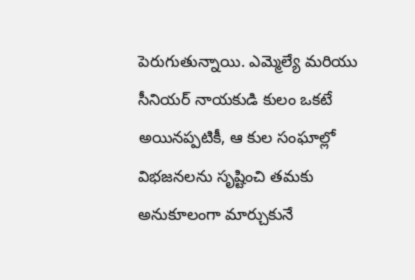పెరుగుతున్నాయి. ఎమ్మెల్యే మరియు సీనియర్ నాయకుడి కులం ఒకటే అయినప్పటికీ, ఆ కుల సంఘాల్లో విభజనలను సృష్టించి తమకు అనుకూలంగా మార్చుకునే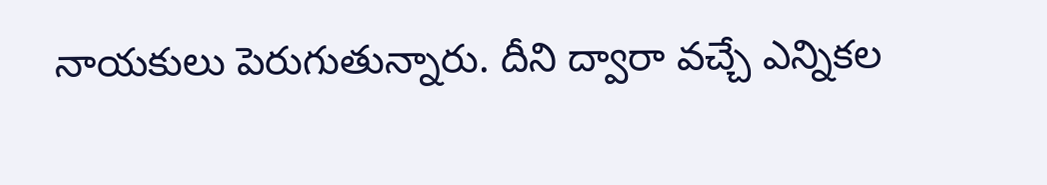నాయకులు పెరుగుతున్నారు. దీని ద్వారా వచ్చే ఎన్నికల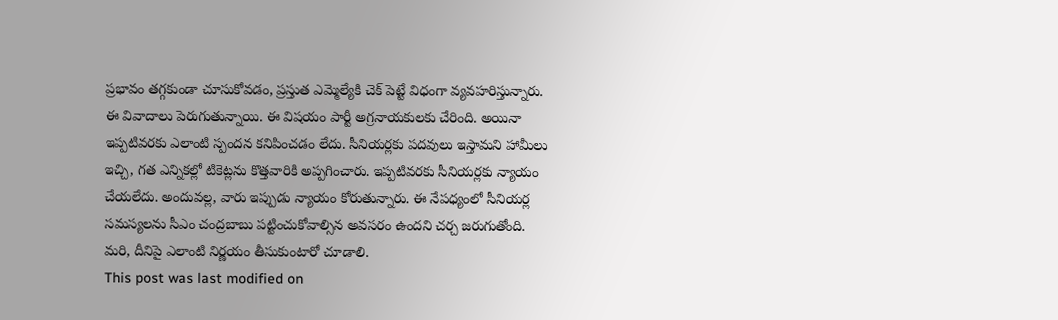ప్రభావం తగ్గకుండా చూసుకోవడం, ప్రస్తుత ఎమ్మెల్యేకి చెక్ పెట్టే విధంగా వ్యవహరిస్తున్నారు.
ఈ వివాదాలు పెరుగుతున్నాయి. ఈ విషయం పార్టీ అగ్రనాయకులకు చేరింది. అయినా ఇప్పటివరకు ఎలాంటి స్పందన కనిపించడం లేదు. సీనియర్లకు పదవులు ఇస్తామని హామీలు ఇచ్చి, గత ఎన్నికల్లో టికెట్లను కొత్తవారికి అప్పగించారు. ఇప్పటివరకు సీనియర్లకు న్యాయం చేయలేదు. అందువల్ల, వారు ఇప్పుడు న్యాయం కోరుతున్నారు. ఈ నేపధ్యంలో సీనియర్ల సమస్యలను సీఎం చంద్రబాబు పట్టించుకోవాల్సిన అవసరం ఉందని చర్చ జరుగుతోంది.
మరి, దీనిపై ఎలాంటి నిర్ణయం తీసుకుంటారో చూడాలి.
This post was last modified on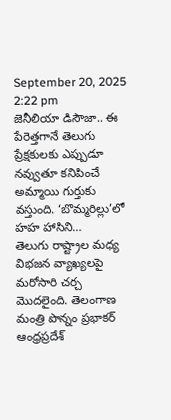September 20, 2025 2:22 pm
జెనీలియా డిసౌజా.. ఈ పేరెత్తగానే తెలుగు ప్రేక్షకులకు ఎప్పుడూ నవ్వుతూ కనిపించే అమ్మాయి గుర్తుకు వస్తుంది. ‘బొమ్మరిల్లు’లో హహ హాసిని…
తెలుగు రాష్ట్రాల మధ్య విభజన వ్యాఖ్యలపై మరోసారి చర్చ మొదలైంది. తెలంగాణ మంత్రి పొన్నం ప్రభాకర్ ఆంధ్రప్రదేశ్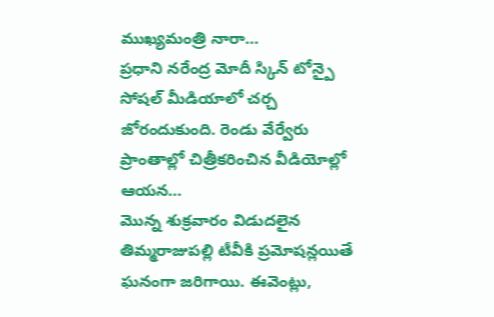ముఖ్యమంత్రి నారా…
ప్రధాని నరేంద్ర మోదీ స్కిన్ టోన్పై సోషల్ మీడియాలో చర్చ జోరందుకుంది. రెండు వేర్వేరు ప్రాంతాల్లో చిత్రీకరించిన వీడియోల్లో ఆయన…
మొన్న శుక్రవారం విడుదలైన తిమ్మరాజుపల్లి టీవీకి ప్రమోషన్లయితే ఘనంగా జరిగాయి. ఈవెంట్లు,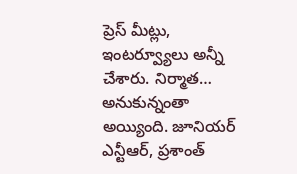ప్రెస్ మీట్లు, ఇంటర్వ్యూలు అన్నీ చేశారు. నిర్మాత…
అనుకున్నంతా అయ్యింది. జూనియర్ ఎన్టీఆర్, ప్రశాంత్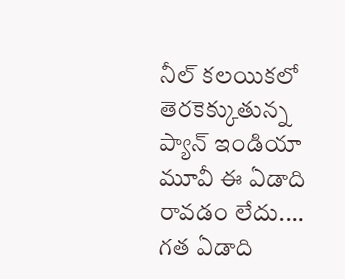నీల్ కలయికలో తెరకెక్కుతున్న ప్యాన్ ఇండియా మూవీ ఈ ఏడాది రావడం లేదు.…
గత ఏడాది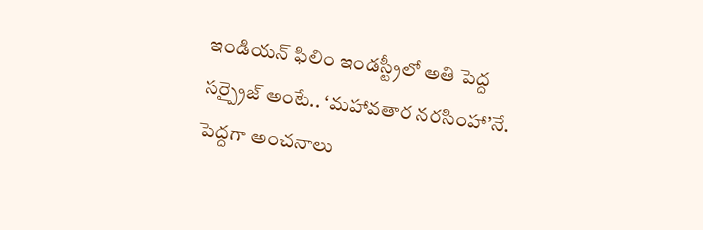ఇండియన్ ఫిలిం ఇండస్ట్రీలో అతి పెద్ద సర్ప్రైజ్ అంటే.. ‘మహావతార నరసింహా’నే. పెద్దగా అంచనాలు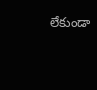లేకుండా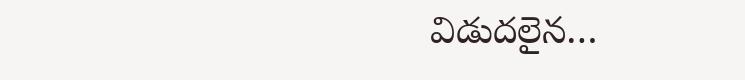విడుదలైన…